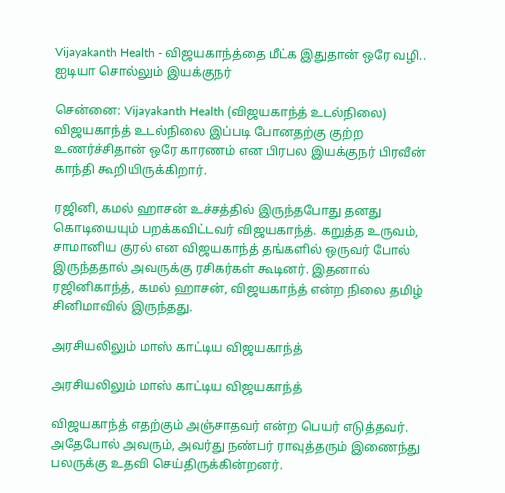Vijayakanth Health - விஜயகாந்த்தை மீட்க இதுதான் ஒரே வழி.. ஐடியா சொல்லும் இயக்குநர்

சென்னை: Vijayakanth Health (விஜயகாந்த் உடல்நிலை) விஜயகாந்த் உடல்நிலை இப்படி போனதற்கு குற்ற உணர்ச்சிதான் ஒரே காரணம் என பிரபல இயக்குநர் பிரவீன் காந்தி கூறியிருக்கிறார்.

ரஜினி, கமல் ஹாசன் உச்சத்தில் இருந்தபோது தனது கொடியையும் பறக்கவிட்டவர் விஜயகாந்த். கறுத்த உருவம், சாமானிய குரல் என விஜயகாந்த் தங்களில் ஒருவர் போல் இருந்ததால் அவருக்கு ரசிகர்கள் கூடினர். இதனால் ரஜினிகாந்த், கமல் ஹாசன், விஜயகாந்த் என்ற நிலை தமிழ் சினிமாவில் இருந்தது.

அரசியலிலும் மாஸ் காட்டிய விஜயகாந்த்

அரசியலிலும் மாஸ் காட்டிய விஜயகாந்த்

விஜயகாந்த் எதற்கும் அஞ்சாதவர் என்ற பெயர் எடுத்தவர். அதேபோல் அவரும், அவர்து நண்பர் ராவுத்தரும் இணைந்து பலருக்கு உதவி செய்திருக்கின்றனர்.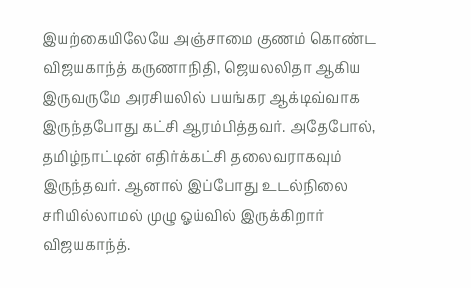இயற்கையிலேயே அஞ்சாமை குணம் கொண்ட விஜயகாந்த் கருணாநிதி, ஜெயலலிதா ஆகிய இருவருமே அரசியலில் பயங்கர ஆக்டிவ்வாக இருந்தபோது கட்சி ஆரம்பித்தவர். அதேபோல், தமிழ்நாட்டின் எதிர்க்கட்சி தலைவராகவும் இருந்தவர். ஆனால் இப்போது உடல்நிலை சரியில்லாமல் முழு ஓய்வில் இருக்கிறார் விஜயகாந்த்.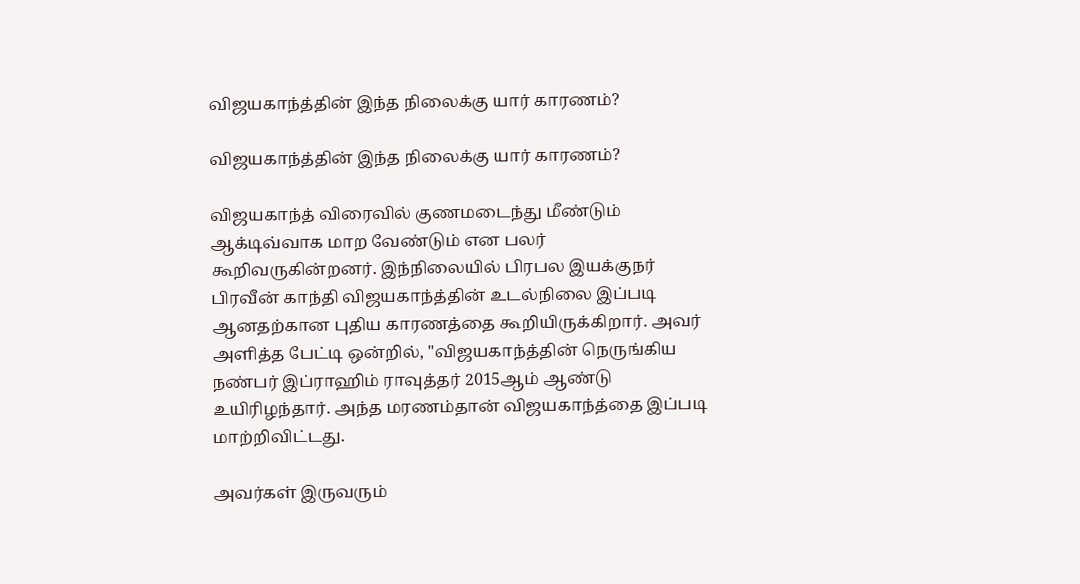விஜயகாந்த்தின் இந்த நிலைக்கு யார் காரணம்?

விஜயகாந்த்தின் இந்த நிலைக்கு யார் காரணம்?

விஜயகாந்த் விரைவில் குணமடைந்து மீண்டும் ஆக்டிவ்வாக மாற வேண்டும் என பலர் கூறிவருகின்றனர். இந்நிலையில் பிரபல இயக்குநர் பிரவீன் காந்தி விஜயகாந்த்தின் உடல்நிலை இப்படி ஆனதற்கான புதிய காரணத்தை கூறியிருக்கிறார். அவர் அளித்த பேட்டி ஒன்றில், "விஜயகாந்த்தின் நெருங்கிய நண்பர் இப்ராஹிம் ராவுத்தர் 2015ஆம் ஆண்டு உயிரிழந்தார். அந்த மரணம்தான் விஜயகாந்த்தை இப்படி மாற்றிவிட்டது.

அவர்கள் இருவரும்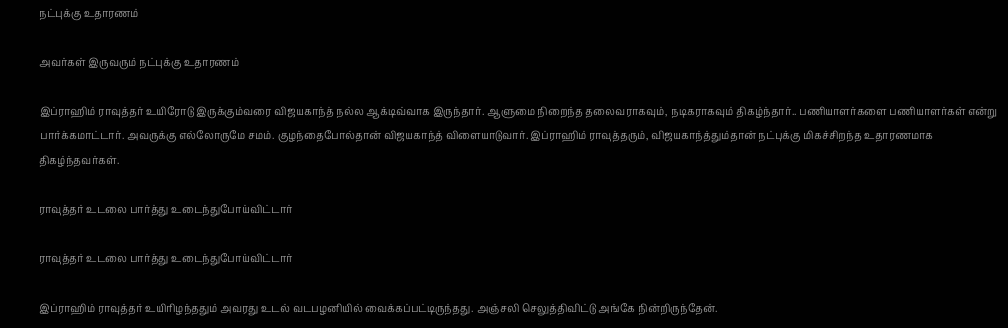நட்புக்கு உதாரணம்

அவர்கள் இருவரும் நட்புக்கு உதாரணம்

இப்ராஹிம் ராவுத்தர் உயிரோடு இருக்கும்வரை விஜயகாந்த் நல்ல ஆக்டிவ்வாக இருந்தார். ஆளுமை நிறைந்த தலைவராகவும், நடிகராகவும் திகழ்ந்தார்.. பணியாளர்களை பணியாளர்கள் என்று பார்க்கமாட்டார். அவருக்கு எல்லோருமே சமம். குழந்தைபோல்தான் விஜயகாந்த் விளையாடுவார். இப்ராஹிம் ராவுத்தரும், விஜயகாந்த்தும்தான் நட்புக்கு மிகச்சிறந்த உதாரணமாக திகழ்ந்தவர்கள்.

ராவுத்தர் உடலை பார்த்து உடைந்துபோய்விட்டார்

ராவுத்தர் உடலை பார்த்து உடைந்துபோய்விட்டார்

இப்ராஹிம் ராவுத்தர் உயிரிழந்ததும் அவரது உடல் வடபழனியில் வைக்கப்பட்டிருந்தது. அஞ்சலி செலுத்திவிட்டு அங்கே நின்றிருந்தேன்.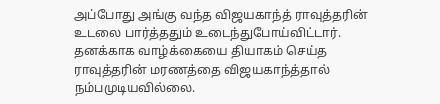அப்போது அங்கு வந்த விஜயகாந்த் ராவுத்தரின் உடலை பார்த்ததும் உடைந்துபோய்விட்டார். தனக்காக வாழ்க்கையை தியாகம் செய்த ராவுத்தரின் மரணத்தை விஜயகாந்த்தால் நம்பமுடியவில்லை.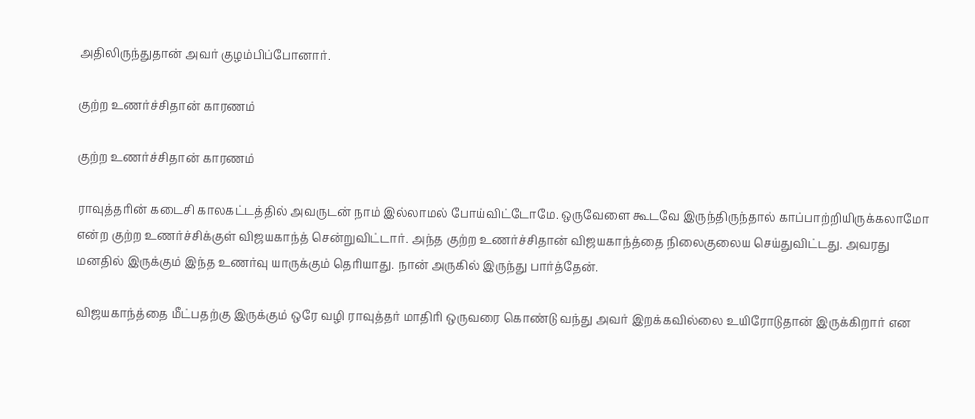அதிலிருந்துதான் அவர் குழம்பிப்போனார்.

குற்ற உணர்ச்சிதான் காரணம்

குற்ற உணர்ச்சிதான் காரணம்

ராவுத்தரின் கடைசி காலகட்டத்தில் அவருடன் நாம் இல்லாமல் போய்விட்டோமே. ஒருவேளை கூடவே இருந்திருந்தால் காப்பாற்றியிருக்கலாமோ என்ற குற்ற உணர்ச்சிக்குள் விஜயகாந்த் சென்றுவிட்டார். அந்த குற்ற உணர்ச்சிதான் விஜயகாந்த்தை நிலைகுலைய செய்துவிட்டது. அவரது மனதில் இருக்கும் இந்த உணர்வு யாருக்கும் தெரியாது. நான் அருகில் இருந்து பார்த்தேன்.

விஜயகாந்த்தை மீட்பதற்கு இருக்கும் ஒரே வழி ராவுத்தர் மாதிரி ஒருவரை கொண்டு வந்து அவர் இறக்கவில்லை உயிரோடுதான் இருக்கிறார் என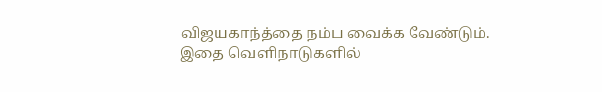விஜயகாந்த்தை நம்ப வைக்க வேண்டும். இதை வெளிநாடுகளில்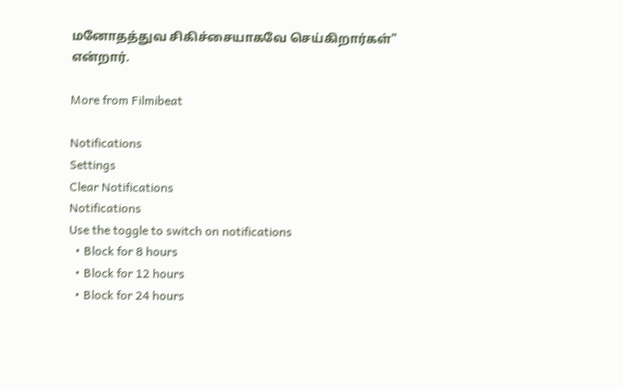மனோதத்துவ சிகிச்சையாகவே செய்கிறார்கள்" என்றார்.

More from Filmibeat

Notifications
Settings
Clear Notifications
Notifications
Use the toggle to switch on notifications
  • Block for 8 hours
  • Block for 12 hours
  • Block for 24 hours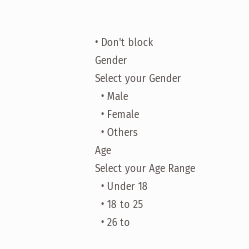• Don't block
Gender
Select your Gender
  • Male
  • Female
  • Others
Age
Select your Age Range
  • Under 18
  • 18 to 25
  • 26 to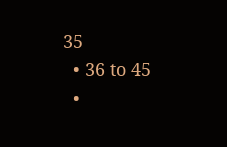35
  • 36 to 45
  •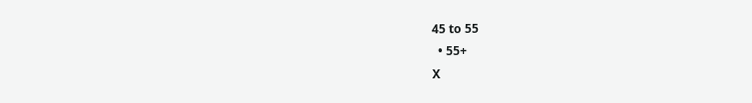45 to 55
  • 55+
X